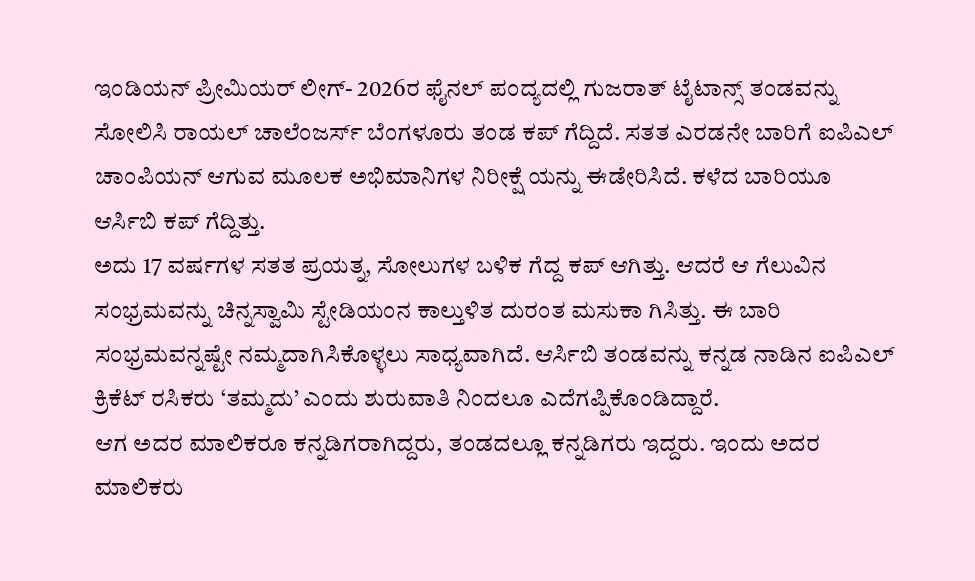ಇಂಡಿಯನ್ ಪ್ರೀಮಿಯರ್ ಲೀಗ್- 2026ರ ಫೈನಲ್ ಪಂದ್ಯದಲ್ಲಿ ಗುಜರಾತ್ ಟೈಟಾನ್ಸ್ ತಂಡವನ್ನು ಸೋಲಿಸಿ ರಾಯಲ್ ಚಾಲೆಂಜರ್ಸ್ ಬೆಂಗಳೂರು ತಂಡ ಕಪ್ ಗೆದ್ದಿದೆ. ಸತತ ಎರಡನೇ ಬಾರಿಗೆ ಐಪಿಎಲ್ ಚಾಂಪಿಯನ್ ಆಗುವ ಮೂಲಕ ಅಭಿಮಾನಿಗಳ ನಿರೀಕ್ಷೆ ಯನ್ನು ಈಡೇರಿಸಿದೆ. ಕಳೆದ ಬಾರಿಯೂ ಆರ್ಸಿಬಿ ಕಪ್ ಗೆದ್ದಿತ್ತು.
ಅದು 17 ವರ್ಷಗಳ ಸತತ ಪ್ರಯತ್ನ, ಸೋಲುಗಳ ಬಳಿಕ ಗೆದ್ದ ಕಪ್ ಆಗಿತ್ತು. ಆದರೆ ಆ ಗೆಲುವಿನ ಸಂಭ್ರಮವನ್ನು ಚಿನ್ನಸ್ವಾಮಿ ಸ್ಟೇಡಿಯಂನ ಕಾಲ್ತುಳಿತ ದುರಂತ ಮಸುಕಾ ಗಿಸಿತ್ತು. ಈ ಬಾರಿ ಸಂಭ್ರಮವನ್ನಷ್ಟೇ ನಮ್ಮದಾಗಿಸಿಕೊಳ್ಳಲು ಸಾಧ್ಯವಾಗಿದೆ. ಆರ್ಸಿಬಿ ತಂಡವನ್ನು ಕನ್ನಡ ನಾಡಿನ ಐಪಿಎಲ್ ಕ್ರಿಕೆಟ್ ರಸಿಕರು ‘ತಮ್ಮದು’ ಎಂದು ಶುರುವಾತಿ ನಿಂದಲೂ ಎದೆಗಪ್ಪಿಕೊಂಡಿದ್ದಾರೆ.
ಆಗ ಅದರ ಮಾಲಿಕರೂ ಕನ್ನಡಿಗರಾಗಿದ್ದರು, ತಂಡದಲ್ಲೂ ಕನ್ನಡಿಗರು ಇದ್ದರು. ಇಂದು ಅದರ ಮಾಲಿಕರು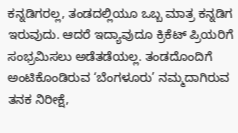ಕನ್ನಡಿಗರಲ್ಲ, ತಂಡದಲ್ಲಿಯೂ ಒಬ್ಬ ಮಾತ್ರ ಕನ್ನಡಿಗ ಇರುವುದು. ಆದರೆ ಇದ್ಯಾವುದೂ ಕ್ರಿಕೆಟ್ ಪ್ರಿಯರಿಗೆ ಸಂಭ್ರಮಿಸಲು ಅಡೆತಡೆಯಲ್ಲ. ತಂಡದೊಂದಿಗೆ ಅಂಟಿಕೊಂಡಿರುವ ‘ಬೆಂಗಳೂರು’ ನಮ್ಮದಾಗಿರುವ ತನಕ ನಿರೀಕ್ಷೆ,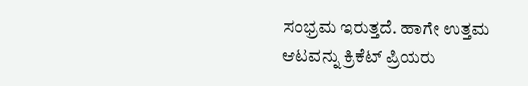ಸಂಭ್ರಮ ಇರುತ್ತದೆ. ಹಾಗೇ ಉತ್ತಮ ಆಟವನ್ನು ಕ್ರಿಕೆಟ್ ಪ್ರಿಯರು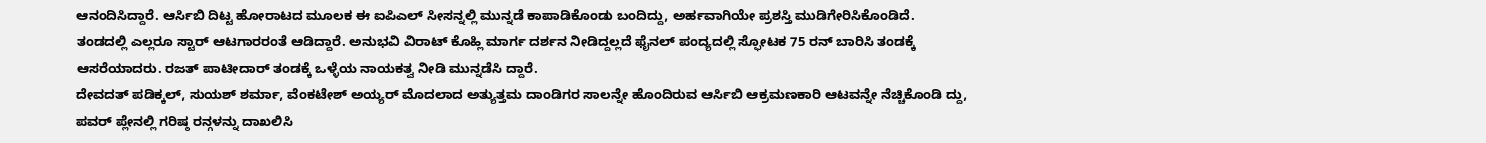ಆನಂದಿಸಿದ್ದಾರೆ. ಆರ್ಸಿಬಿ ದಿಟ್ಟ ಹೋರಾಟದ ಮೂಲಕ ಈ ಐಪಿಎಲ್ ಸೀಸನ್ನಲ್ಲಿ ಮುನ್ನಡೆ ಕಾಪಾಡಿಕೊಂಡು ಬಂದಿದ್ದು, ಅರ್ಹವಾಗಿಯೇ ಪ್ರಶಸ್ತಿ ಮುಡಿಗೇರಿಸಿಕೊಂಡಿದೆ.
ತಂಡದಲ್ಲಿ ಎಲ್ಲರೂ ಸ್ಟಾರ್ ಆಟಗಾರರಂತೆ ಆಡಿದ್ದಾರೆ. ಅನುಭವಿ ವಿರಾಟ್ ಕೊಹ್ಲಿ ಮಾರ್ಗ ದರ್ಶನ ನೀಡಿದ್ದಲ್ಲದೆ ಫೈನಲ್ ಪಂದ್ಯದಲ್ಲಿ ಸ್ಫೋಟಕ 75 ರನ್ ಬಾರಿಸಿ ತಂಡಕ್ಕೆ ಆಸರೆಯಾದರು. ರಜತ್ ಪಾಟೀದಾರ್ ತಂಡಕ್ಕೆ ಒಳ್ಳೆಯ ನಾಯಕತ್ವ ನೀಡಿ ಮುನ್ನಡೆಸಿ ದ್ದಾರೆ.
ದೇವದತ್ ಪಡಿಕ್ಕಲ್, ಸುಯಶ್ ಶರ್ಮಾ, ವೆಂಕಟೇಶ್ ಅಯ್ಯರ್ ಮೊದಲಾದ ಅತ್ಯುತ್ತಮ ದಾಂಡಿಗರ ಸಾಲನ್ನೇ ಹೊಂದಿರುವ ಆರ್ಸಿಬಿ ಆಕ್ರಮಣಕಾರಿ ಆಟವನ್ನೇ ನೆಚ್ಚಿಕೊಂಡಿ ದ್ದು, ಪವರ್ ಪ್ಲೇನಲ್ಲಿ ಗರಿಷ್ಠ ರನ್ಗಳನ್ನು ದಾಖಲಿಸಿ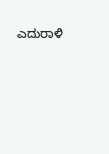ಎದುರಾಳಿ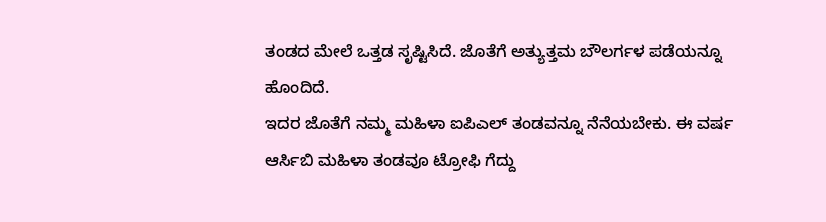ತಂಡದ ಮೇಲೆ ಒತ್ತಡ ಸೃಷ್ಟಿಸಿದೆ. ಜೊತೆಗೆ ಅತ್ಯುತ್ತಮ ಬೌಲರ್ಗಳ ಪಡೆಯನ್ನೂ ಹೊಂದಿದೆ.
ಇದರ ಜೊತೆಗೆ ನಮ್ಮ ಮಹಿಳಾ ಐಪಿಎಲ್ ತಂಡವನ್ನೂ ನೆನೆಯಬೇಕು. ಈ ವರ್ಷ ಆರ್ಸಿಬಿ ಮಹಿಳಾ ತಂಡವೂ ಟ್ರೋಫಿ ಗೆದ್ದು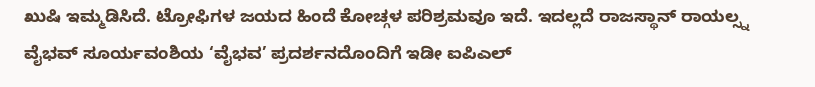ಖುಷಿ ಇಮ್ಮಡಿಸಿದೆ. ಟ್ರೋಫಿಗಳ ಜಯದ ಹಿಂದೆ ಕೋಚ್ಗಳ ಪರಿಶ್ರಮವೂ ಇದೆ. ಇದಲ್ಲದೆ ರಾಜಸ್ಥಾನ್ ರಾಯಲ್ಸ್ನ ವೈಭವ್ ಸೂರ್ಯವಂಶಿಯ ‘ವೈಭವ’ ಪ್ರದರ್ಶನದೊಂದಿಗೆ ಇಡೀ ಐಪಿಎಲ್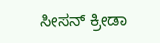ಸೀಸನ್ ಕ್ರೀಡಾ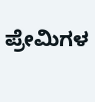ಪ್ರೇಮಿಗಳ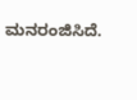ಮನರಂಜಿಸಿದೆ.